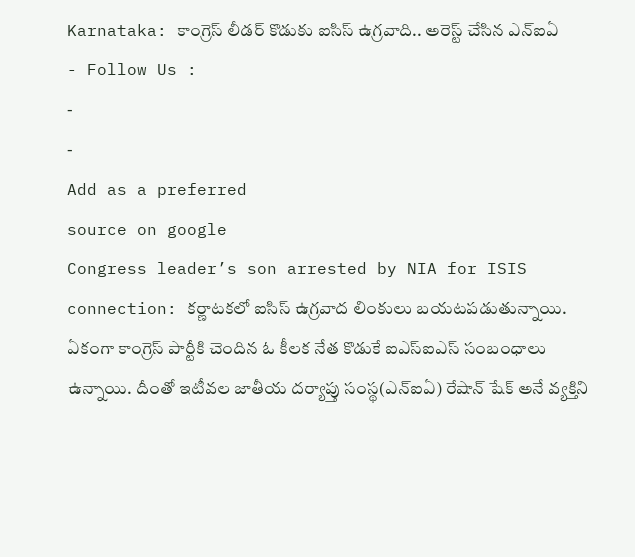Karnataka: కాంగ్రెస్ లీడర్ కొడుకు ఐసిస్ ఉగ్రవాది.. అరెస్ట్ చేసిన ఎన్ఐఏ
- Follow Us :
-
-
Add as a preferred
source on google
Congress leader’s son arrested by NIA for ISIS connection: కర్ణాటకలో ఐసిస్ ఉగ్రవాద లింకులు బయటపడుతున్నాయి. ఏకంగా కాంగ్రెస్ పార్టీకి చెందిన ఓ కీలక నేత కొడుకే ఐఎస్ఐఎస్ సంబంధాలు ఉన్నాయి. దీంతో ఇటీవల జాతీయ దర్యాప్తు సంస్థ(ఎన్ఐఏ) రేషాన్ షేక్ అనే వ్యక్తిని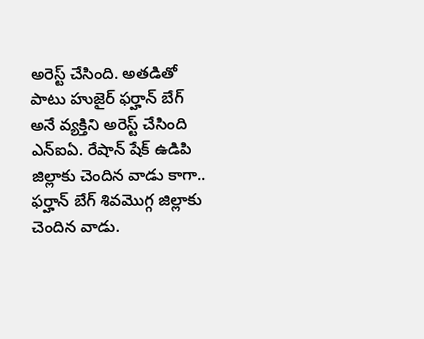అరెస్ట్ చేసింది. అతడితో పాటు హుజైర్ ఫర్హాన్ బేగ్ అనే వ్యక్తిని అరెస్ట్ చేసింది ఎన్ఐఏ. రేషాన్ షేక్ ఉడిపి జిల్లాకు చెందిన వాడు కాగా.. ఫర్హాన్ బేగ్ శివమొగ్గ జిల్లాకు చెందిన వాడు.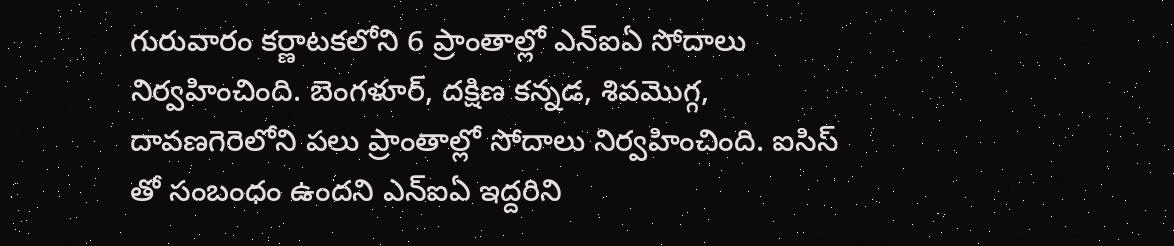గురువారం కర్ణాటకలోని 6 ప్రాంతాల్లో ఎన్ఐఏ సోదాలు నిర్వహించింది. బెంగళూర్, దక్షిణ కన్నడ, శివమొగ్గ, దావణగెరెలోని పలు ప్రాంతాల్లో సోదాలు నిర్వహించింది. ఐసిస్ తో సంబంధం ఉందని ఎన్ఐఏ ఇద్దరిని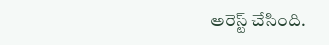అరెస్ట్ చేసింది.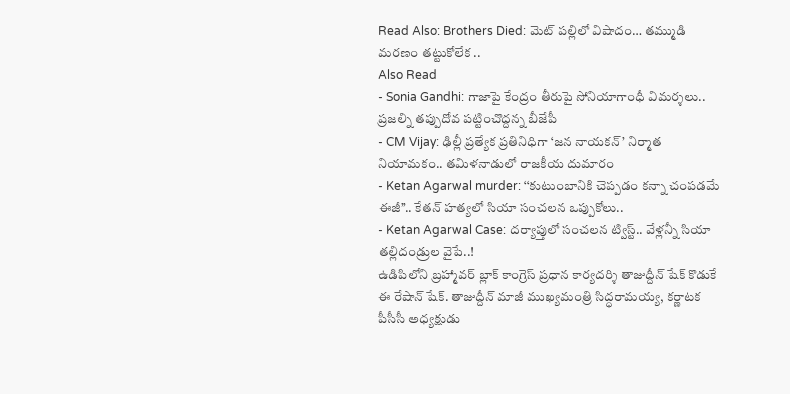Read Also: Brothers Died: మెట్ పల్లిలో విషాదం… తమ్ముడి మరణం తట్టుకోలేక ..
Also Read
- Sonia Gandhi: గాజాపై కేంద్రం తీరుపై సోనియాగాంధీ విమర్శలు.. ప్రజల్ని తప్పుదోవ పట్టించొద్దన్న బీజేపీ
- CM Vijay: ఢిల్లీ ప్రత్యేక ప్రతినిధిగా ‘జన నాయకన్’ నిర్మాత నియామకం.. తమిళనాడులో రాజకీయ దుమారం
- Ketan Agarwal murder: ‘‘కుటుంబానికి చెప్పడం కన్నా చంపడమే ఈజీ’’.. కేతన్ హత్యలో సియా సంచలన ఒప్పుకోలు..
- Ketan Agarwal Case: దర్యాప్తులో సంచలన ట్విస్ట్.. వేళ్లన్నీ సియా తల్లిదండ్రుల వైపే..!
ఉడిపిలోని బ్రహ్మావర్ బ్లాక్ కాంగ్రెస్ ప్రధాన కార్యదర్శి తాజుద్దీన్ షేక్ కొడుకే ఈ రేషాన్ షేక్. తాజుద్దీన్ మాజీ ముఖ్యమంత్రి సిద్ధరామయ్య, కర్ణాటక పీసీసీ అధ్యక్షుడు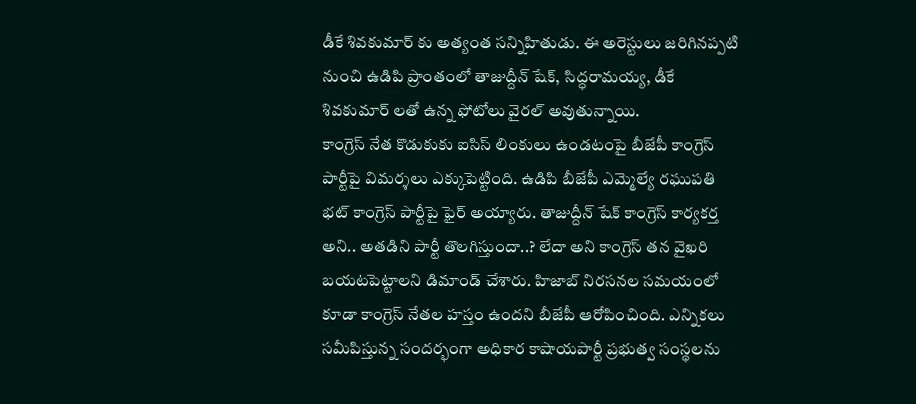డీకే శివకుమార్ కు అత్యంత సన్నిహితుడు. ఈ అరెస్టులు జరిగినప్పటి నుంచి ఉడిపి ప్రాంతంలో తాజుద్దీన్ షేక్, సిద్ధరామయ్య, డీకే శివకుమార్ లతో ఉన్న ఫోటోలు వైరల్ అవుతున్నాయి.
కాంగ్రెస్ నేత కొడుకుకు ఐసిస్ లింకులు ఉండటంపై బీజేపీ కాంగ్రెస్ పార్టీపై విమర్శలు ఎక్కుపెట్టింది. ఉడిపి బీజేపీ ఎమ్మెల్యే రఘుపతి భట్ కాంగ్రెస్ పార్టీపై ఫైర్ అయ్యారు. తాజుద్దీన్ షేక్ కాంగ్రెస్ కార్యకర్త అని.. అతడిని పార్టీ తొలగిస్తుందా..? లేదా అని కాంగ్రెస్ తన వైఖరి బయటపెట్టాలని డిమాండ్ చేశారు. హిజాబ్ నిరసనల సమయంలో కూడా కాంగ్రెస్ నేతల హస్తం ఉందని బీజేపీ ఆరోపించింది. ఎన్నికలు సమీపిస్తున్న సందర్భంగా అధికార కాషాయపార్టీ ప్రభుత్వ సంస్థలను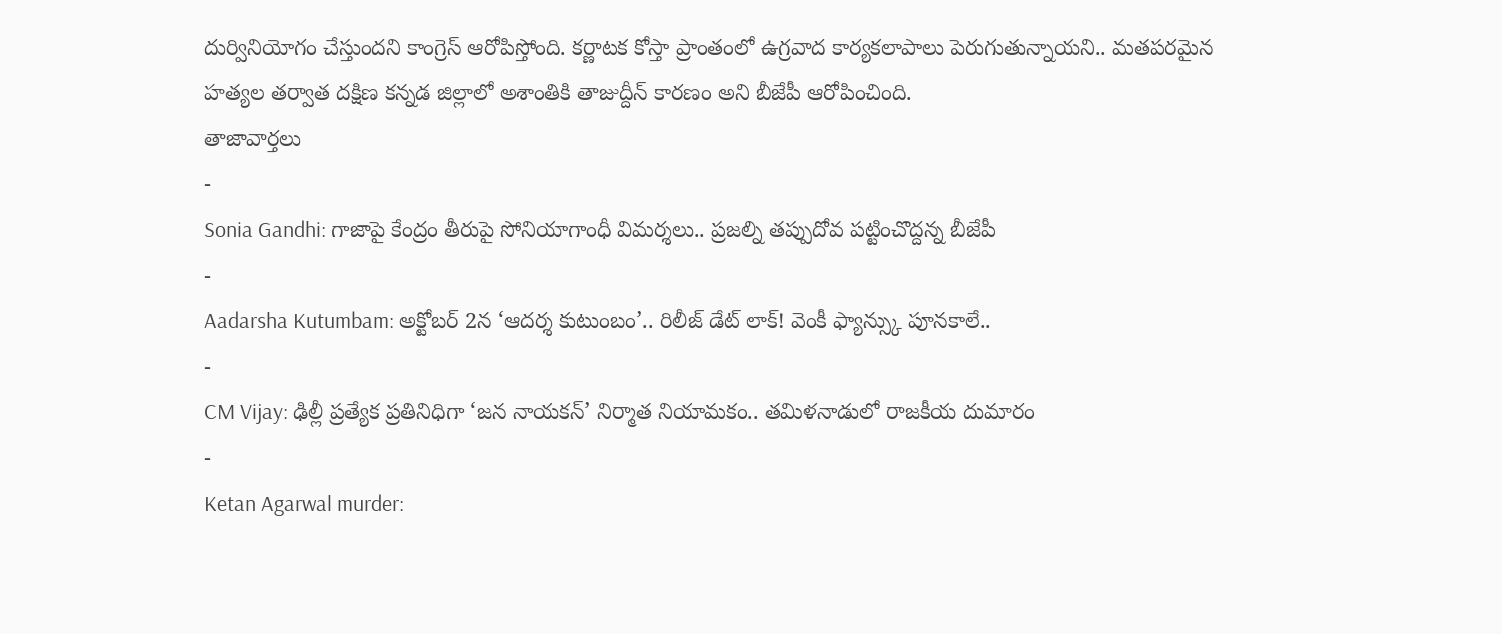దుర్వినియోగం చేస్తుందని కాంగ్రెస్ ఆరోపిస్తోంది. కర్ణాటక కోస్తా ప్రాంతంలో ఉగ్రవాద కార్యకలాపాలు పెరుగుతున్నాయని.. మతపరమైన హత్యల తర్వాత దక్షిణ కన్నడ జిల్లాలో అశాంతికి తాజుద్దీన్ కారణం అని బీజేపీ ఆరోపించింది.
తాజావార్తలు
-
Sonia Gandhi: గాజాపై కేంద్రం తీరుపై సోనియాగాంధీ విమర్శలు.. ప్రజల్ని తప్పుదోవ పట్టించొద్దన్న బీజేపీ
-
Aadarsha Kutumbam: అక్టోబర్ 2న ‘ఆదర్శ కుటుంబం’.. రిలీజ్ డేట్ లాక్! వెంకీ ఫ్యాన్స్కు పూనకాలే..
-
CM Vijay: ఢిల్లీ ప్రత్యేక ప్రతినిధిగా ‘జన నాయకన్’ నిర్మాత నియామకం.. తమిళనాడులో రాజకీయ దుమారం
-
Ketan Agarwal murder: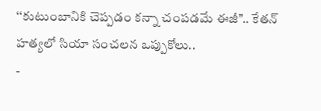‘‘కుటుంబానికి చెప్పడం కన్నా చంపడమే ఈజీ’’.. కేతన్ హత్యలో సియా సంచలన ఒప్పుకోలు..
-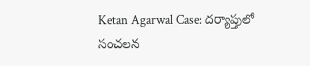Ketan Agarwal Case: దర్యాప్తులో సంచలన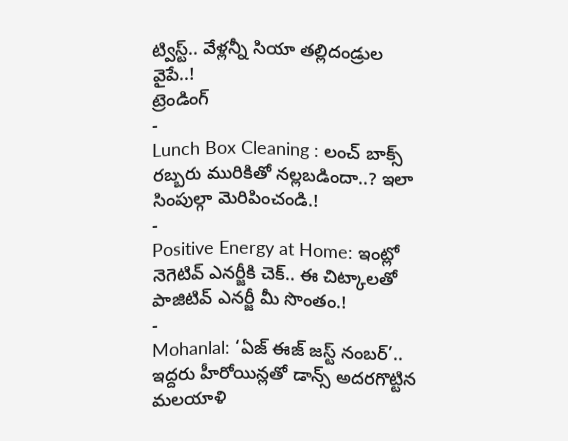ట్విస్ట్.. వేళ్లన్నీ సియా తల్లిదండ్రుల వైపే..!
ట్రెండింగ్
-
Lunch Box Cleaning : లంచ్ బాక్స్ రబ్బరు మురికితో నల్లబడిందా..? ఇలా సింపుల్గా మెరిపించండి.!
-
Positive Energy at Home: ఇంట్లో నెగెటివ్ ఎనర్జీకి చెక్.. ఈ చిట్కాలతో పాజిటివ్ ఎనర్జీ మీ సొంతం.!
-
Mohanlal: ‘ఏజ్ ఈజ్ జస్ట్ నంబర్’.. ఇద్దరు హీరోయిన్లతో డాన్స్ అదరగొట్టిన మలయాళి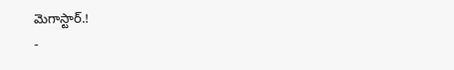మెగాస్టార్.!
-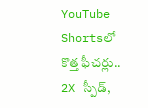YouTube Shortsలో కొత్త ఫీచర్లు.. 2X స్పీడ్,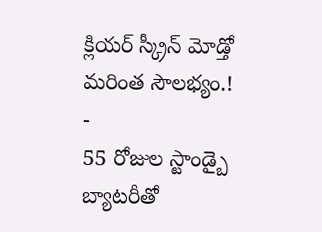క్లియర్ స్క్రీన్ మోడ్తో మరింత సౌలభ్యం.!
-
55 రోజుల స్టాండ్బై బ్యాటరీతో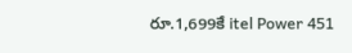రూ.1,699కే itel Power 451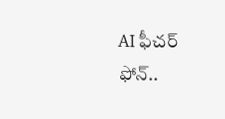AI ఫీచర్ ఫోన్..